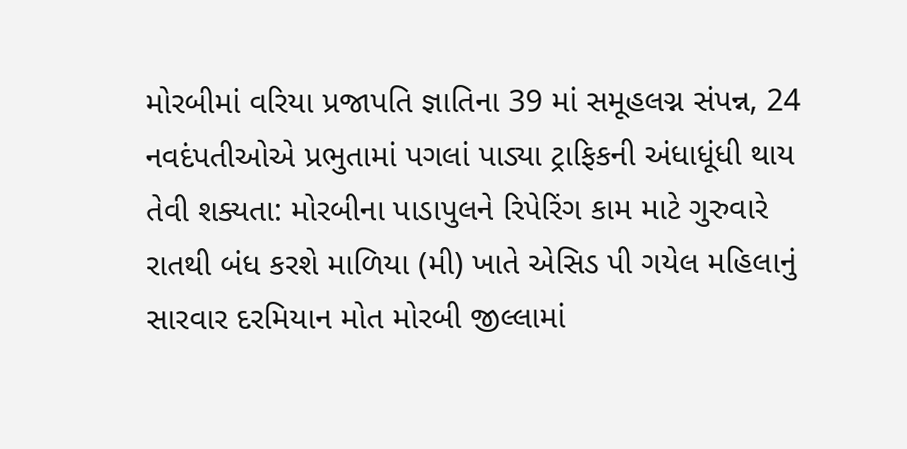મોરબીમાં વરિયા પ્રજાપતિ જ્ઞાતિના 39 માં સમૂહલગ્ન સંપન્ન, 24 નવદંપતીઓએ પ્રભુતામાં પગલાં પાડ્યા ટ્રાફિકની અંધાધૂંધી થાય તેવી શક્યતા: મોરબીના પાડાપુલને રિપેરિંગ કામ માટે ગુરુવારે રાતથી બંધ કરશે માળિયા (મી) ખાતે એસિડ પી ગયેલ મહિલાનું સારવાર દરમિયાન મોત મોરબી જીલ્લામાં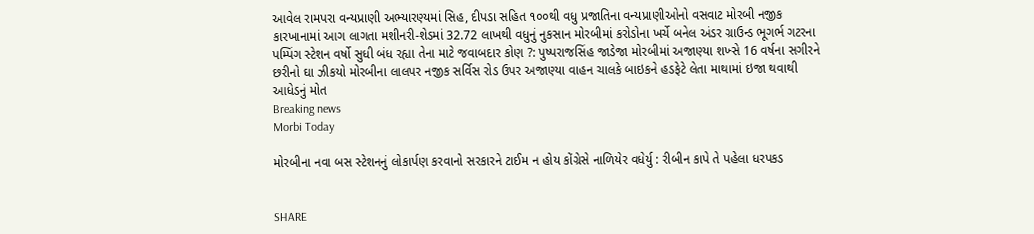આવેલ રામપરા વન્યપ્રાણી અભ્યારણ્યમાં સિહ, દીપડા સહિત ૧૦૦થી વધુ પ્રજાતિના વન્યપ્રાણીઓનો વસવાટ મોરબી નજીક કારખાનામાં આગ લાગતા મશીનરી-શેડમાં 32.72 લાખથી વધુનું નુકસાન મોરબીમાં કરોડોના ખર્ચે બનેલ અંડર ગ્રાઉન્ડ ભૂગર્ભ ગટરના પમ્પિંગ સ્ટેશન વર્ષો સુધી બંધ રહ્યા તેના માટે જવાબદાર કોણ ?: પુષ્પરાજસિંહ જાડેજા મોરબીમાં અજાણ્યા શખ્સે 16 વર્ષના સગીરને છરીનો ઘા ઝીકયો મોરબીના લાલપર નજીક સર્વિસ રોડ ઉપર અજાણ્યા વાહન ચાલકે બાઇકને હડફેટે લેતા માથામાં ઇજા થવાથી આધેડનું મોત
Breaking news
Morbi Today

મોરબીના નવા બસ સ્ટેશનનું લોકાર્પણ કરવાનો સરકારને ટાઈમ ન હોય કોંગ્રેસે નાળિયેર વધેર્યુ : રીબીન કાપે તે પહેલા ધરપકડ


SHARE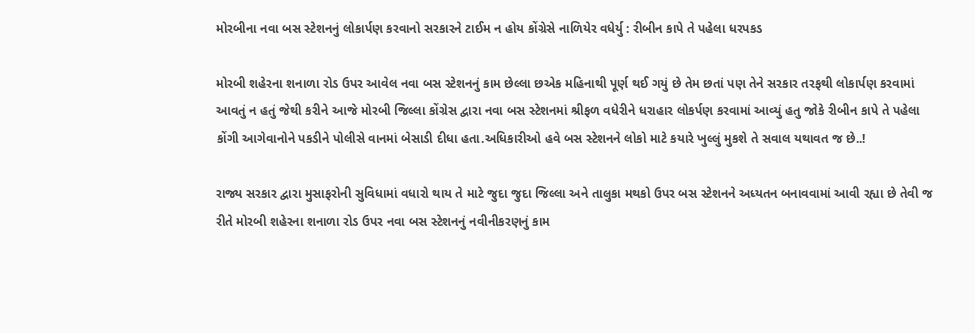મોરબીના નવા બસ સ્ટેશનનું લોકાર્પણ કરવાનો સરકારને ટાઈમ ન હોય કોંગ્રેસે નાળિયેર વધેર્યુ : રીબીન કાપે તે પહેલા ધરપકડ

મોરબી શહેરના શનાળા રોડ ઉપર આવેલ નવા બસ સ્ટેશનનું કામ છેલ્લા છએક મહિનાથી પૂર્ણ થઈ ગયું છે તેમ છતાં પણ તેને સરકાર તરફથી લોકાર્પણ કરવામાં આવતું ન હતું જેથી કરીને આજે મોરબી જિલ્લા કોંગ્રેસ દ્વારા નવા બસ સ્ટેશનમાં શ્રીફળ વધેરીને ધરાહાર લોકર્પણ કરવામાં આવ્યું હતુ જોકે રીબીન કાપે તે પહેલા કોંગી આગેવાનોને પકડીને પોલીસે વાનમાં બેસાડી દીધા હતા.અધિકારીઓ હવે બસ સ્ટેશનને લોકો માટે કયારે ખુલ્લું મુકશે તે સવાલ યથાવત જ છે..!

રાજ્ય સરકાર દ્વારા મુસાફરોની સુવિધામાં વધારો થાય તે માટે જુદા જુદા જિલ્લા અને તાલુકા મથકો ઉપર બસ સ્ટેશનને અધ્યતન બનાવવામાં આવી રહ્યા છે તેવી જ રીતે મોરબી શહેરના શનાળા રોડ ઉપર નવા બસ સ્ટેશનનું નવીનીકરણનું કામ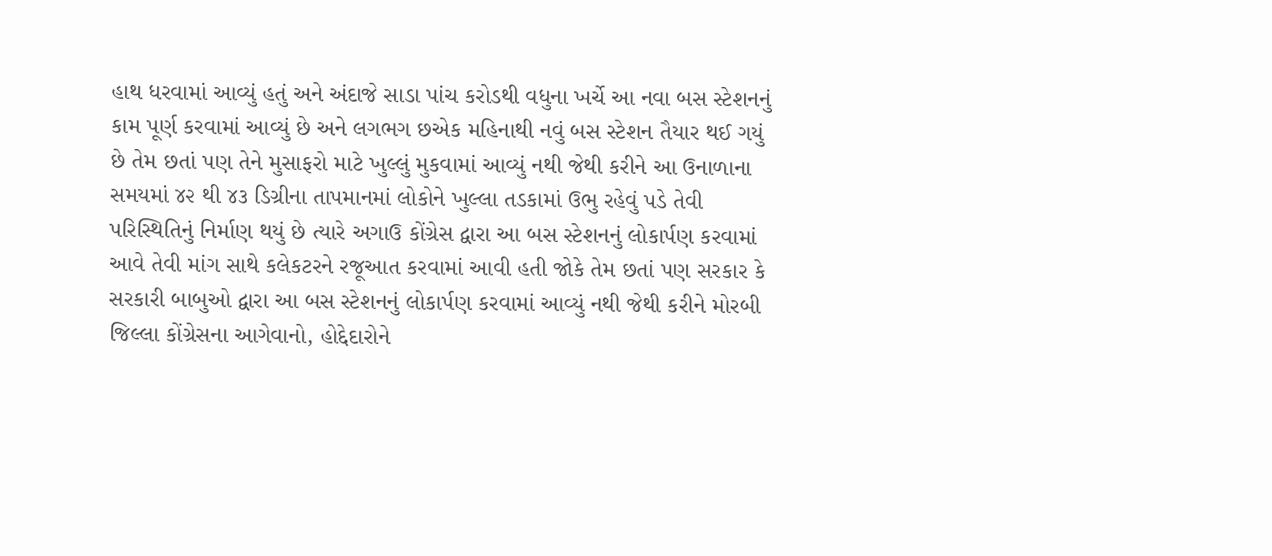હાથ ધરવામાં આવ્યું હતું અને અંદાજે સાડા પાંચ કરોડથી વધુના ખર્ચે આ નવા બસ સ્ટેશનનું કામ પૂર્ણ કરવામાં આવ્યું છે અને લગભગ છએક મહિનાથી નવું બસ સ્ટેશન તૈયાર થઈ ગયું છે તેમ છતાં પણ તેને મુસાફરો માટે ખુલ્લું મુકવામાં આવ્યું નથી જેથી કરીને આ ઉનાળાના સમયમાં ૪૨ થી ૪૩ ડિગ્રીના તાપમાનમાં લોકોને ખુલ્લા તડકામાં ઉભુ રહેવું પડે તેવી પરિસ્થિતિનું નિર્માણ થયું છે ત્યારે અગાઉ કોંગ્રેસ દ્વારા આ બસ સ્ટેશનનું લોકાર્પણ કરવામાં આવે તેવી માંગ સાથે કલેકટરને રજૂઆત કરવામાં આવી હતી જોકે તેમ છતાં પણ સરકાર કે સરકારી બાબુઓ દ્વારા આ બસ સ્ટેશનનું લોકાર્પણ કરવામાં આવ્યું નથી જેથી કરીને મોરબી જિલ્લા કોંગ્રેસના આગેવાનો, હોદ્દેદારોને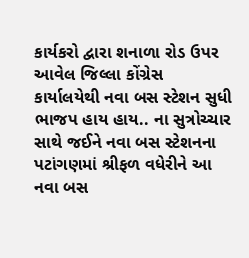કાર્યકરો દ્વારા શનાળા રોડ ઉપર આવેલ જિલ્લા કોંગ્રેસ કાર્યાલયેથી નવા બસ સ્ટેશન સુધી ભાજપ હાય હાય.. ના સુત્રોચ્ચાર સાથે જઈને નવા બસ સ્ટેશનના પટાંગણમાં શ્રીફળ વધેરીને આ નવા બસ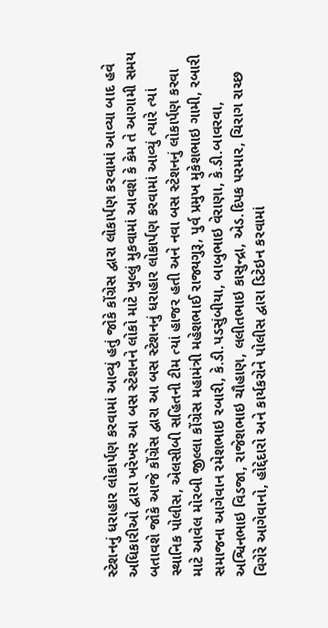સ્ટેશનનું ધરાહાર લોકાર્પણ કરવામાં આવ્યું હતું જોકે કોંગ્રેસ દ્વારા લોકાર્પણ કરવામાં આવ્યા બાદ હવે અધિકારીઓ દ્વારા ખરેખર આ બસ સ્ટેશનને લોકો માટે ખુલ્લું મુકવામાં આવશે કે કેમ તે આગામી સમય બતાવશે જોકે આજે કોંગ્રેસ દ્વારા આ બસ સ્ટેશનનું ધરાહાર લોકાર્પણ કરવામાં આવ્યું ત્યારે ત્યાં સ્થાનિક પોલીસ, એલસીબી સહિતની ટીમ ત્યાં હાજર હતી અને નવા બસ સ્ટેશનનું લોકાર્પણ કરવા માટે આવેલ મોરબી જીલ્લા કોંગ્રેસ મહામંત્રી મહેશભાઈ રાજ્યગુરૂ, પુર્વ પ્રમુખ મુકેશભાઇ ગામી, રબારી સમાજના આગેવાન રમેશભાઇ રબારી, કે.ડી.પડસુંબીયા, બાબુભાઇ વેરાણા, કે.ડી.બાવરવા, અશ્વિનભાઇ વિડજા, રાજેશભાઇ ચૌહાણ, લલીતભાઇ કાસુન્દ્રા, એડ.દિપક પરમાર, ચિરાગ રાચ્છ વિગેરે આગેવાનો, હોદ્દેદારો અને કાર્યકરોને પોલીસ દ્વારા ડિટેઇન કરવામાં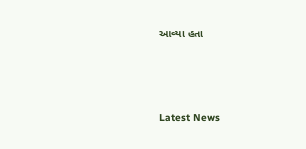આવ્યા હતા






Latest News